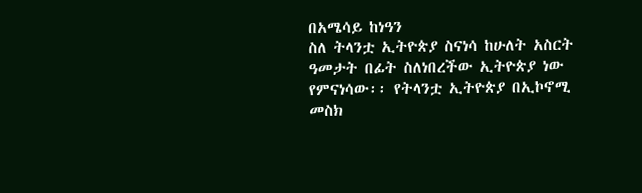በአሜሳይ ከነዓን
ስለ ትላንቷ ኢትዮጵያ ስናነሳ ከሁለት አስርት
ዓመታት በፊት ስለነበረችው ኢትዮጵያ ነው የምናነሳው፡፡ የትላንቷ ኢትዮጵያ በኢኮኖሚ መስክ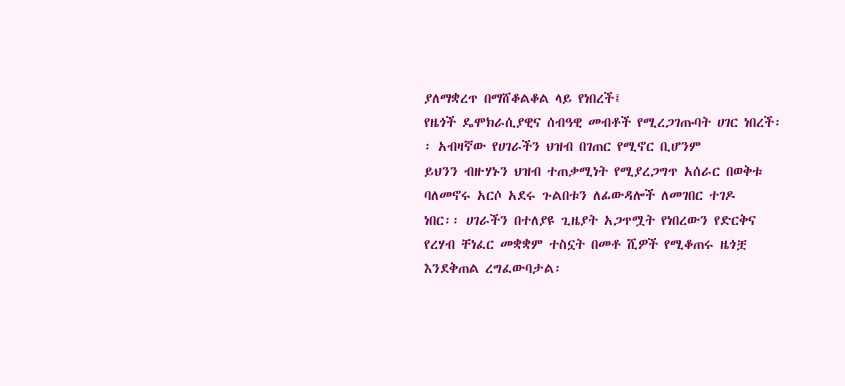ያለማቋረጥ በማሸቆልቆል ላይ የነበረች፤
የዜጎች ዴሞክራሲያዊና ሰብዓዊ መብቶች የሚረጋገጡባት ሀገር ነበረች፡፡ አብዛኛው የሀገራችን ህዝብ በገጠር የሚኖር ቢሆንም
ይህንን ብዙሃኑን ህዝብ ተጠቃሚነት የሚያረጋግጥ አሰራር በወቅቱ ባለመኖሩ አርሶ አደሩ ጉልበቱን ለፊውዳሎች ለመገበር ተገዶ
ነበር፡፡ ሀገራችን በተለያዩ ጊዜያት አጋጥሟት የነበረውን የድርቅና የረሃብ ቸነፈር መቋቋም ተስኗት በመቶ ሺዎች የሚቆጠሩ ዜጎቿ
እንደቅጠል ረግፈውባታል፡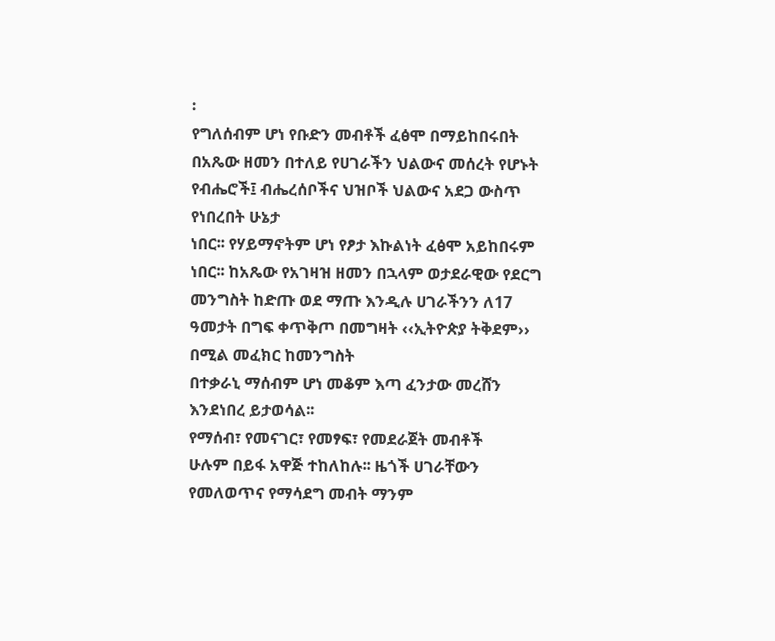፡
የግለሰብም ሆነ የቡድን መብቶች ፈፅሞ በማይከበሩበት
በአጼው ዘመን በተለይ የሀገራችን ህልውና መሰረት የሆኑት የብሔሮች፤ ብሔረሰቦችና ህዝቦች ህልውና አደጋ ውስጥ የነበረበት ሁኔታ
ነበር፡፡ የሃይማኖትም ሆነ የፆታ እኩልነት ፈፅሞ አይከበሩም ነበር፡፡ ከአጼው የአገዛዝ ዘመን በኋላም ወታደራዊው የደርግ
መንግስት ከድጡ ወደ ማጡ እንዲሉ ሀገራችንን ለ17 ዓመታት በግፍ ቀጥቅጦ በመግዛት ‹‹ኢትዮጵያ ትቅደም›› በሚል መፈክር ከመንግስት
በተቃራኒ ማሰብም ሆነ መቆም እጣ ፈንታው መረሸን እንደነበረ ይታወሳል፡፡
የማሰብ፣ የመናገር፣ የመፃፍ፣ የመደራጀት መብቶች
ሁሉም በይፋ አዋጅ ተከለከሉ፡፡ ዜጎች ሀገራቸውን የመለወጥና የማሳደግ መብት ማንም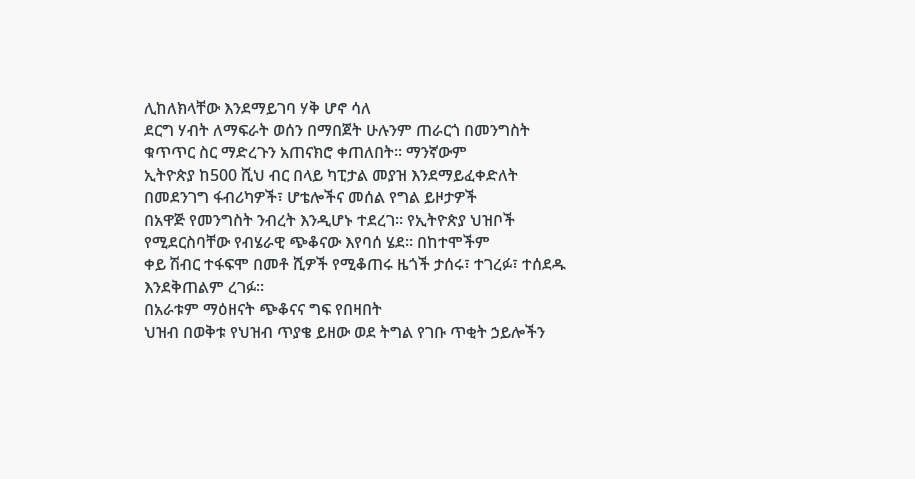ሊከለክላቸው እንደማይገባ ሃቅ ሆኖ ሳለ
ደርግ ሃብት ለማፍራት ወሰን በማበጀት ሁሉንም ጠራርጎ በመንግስት ቁጥጥር ስር ማድረጉን አጠናክሮ ቀጠለበት፡፡ ማንኛውም
ኢትዮጵያ ከ500 ሺህ ብር በላይ ካፒታል መያዝ እንደማይፈቀድለት በመደንገግ ፋብሪካዎች፣ ሆቴሎችና መሰል የግል ይዞታዎች
በአዋጅ የመንግስት ንብረት እንዲሆኑ ተደረገ፡፡ የኢትዮጵያ ህዝቦች የሚደርስባቸው የብሄራዊ ጭቆናው እየባሰ ሄደ፡፡ በከተሞችም
ቀይ ሽብር ተፋፍሞ በመቶ ሺዎች የሚቆጠሩ ዜጎች ታሰሩ፣ ተገረፉ፣ ተሰደዱ እንደቅጠልም ረገፉ፡፡
በአራቱም ማዕዘናት ጭቆናና ግፍ የበዛበት
ህዝብ በወቅቱ የህዝብ ጥያቄ ይዘው ወደ ትግል የገቡ ጥቂት ኃይሎችን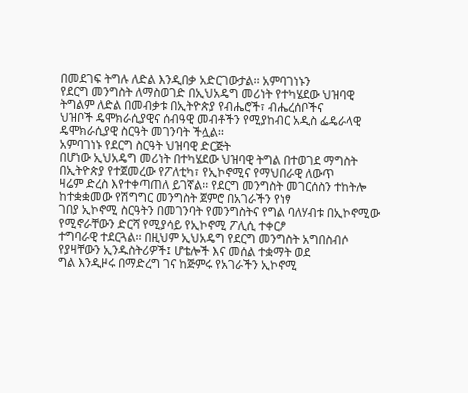በመደገፍ ትግሉ ለድል እንዲበቃ አድርገውታል፡፡ አምባገነኑን
የደርግ መንግስት ለማስወገድ በኢህአዴግ መሪነት የተካሄደው ህዝባዊ ትግልም ለድል በመብቃቱ በኢትዮጵያ የብሔሮች፣ ብሔረሰቦችና
ህዝቦች ዴሞክራሲያዊና ሰብዓዊ መብቶችን የሚያከብር አዲስ ፌዴራላዊ ዴሞክራሲያዊ ስርዓት መገንባት ችሏል፡፡
አምባገነኑ የደርግ ስርዓት ህዝባዊ ድርጅት
በሆነው ኢህአዴግ መሪነት በተካሄደው ህዝባዊ ትግል በተወገደ ማግስት በኢትዮጵያ የተጀመረው የፖለቲካ፣ የኢኮኖሚና የማህበራዊ ለውጥ
ዛሬም ድረስ እየተቀጣጠለ ይገኛል፡፡ የደርግ መንግስት መገርሰስን ተከትሎ ከተቋቋመው የሽግግር መንግስት ጀምሮ በአገራችን የነፃ
ገበያ ኢኮኖሚ ስርዓትን በመገንባት የመንግስትና የግል ባለሃብቱ በኢኮኖሚው የሚኖራቸውን ድርሻ የሚያሳይ የኢኮኖሚ ፖሊሲ ተቀርፆ
ተግባራዊ ተደርጓል፡፡ በዚህም ኢህአዴግ የደርግ መንግስት አግበስብሶ የያዛቸውን ኢንዱስትሪዎች፤ ሆቴሎች እና መሰል ተቋማት ወደ
ግል እንዲዞሩ በማድረግ ገና ከጅምሩ የአገራችን ኢኮኖሚ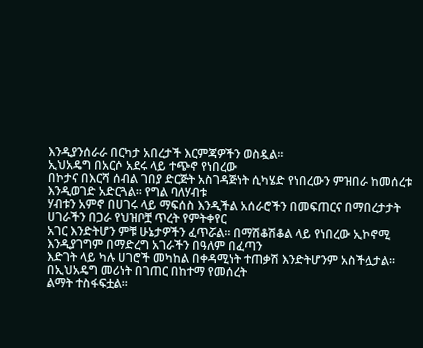እንዲያንሰራራ በርካታ አበረታች እርምጃዎችን ወስዷል፡፡
ኢህአዴግ በአርሶ አደሩ ላይ ተጭኖ የነበረው
በኮታና በእርሻ ሰብል ገበያ ድርጅት አስገዳጅነት ሲካሄድ የነበረውን ምዝበራ ከመሰረቱ እንዲወገድ አድርጓል፡፡ የግል ባለሃብቱ
ሃብቱን አምኖ በሀገሩ ላይ ማፍሰስ እንዲችል አሰራሮችን በመፍጠርና በማበረታታት ሀገራችን በጋራ የህዝቦቿ ጥረት የምትቀየር
አገር እንድትሆን ምቹ ሁኔታዎችን ፈጥሯል፡፡ በማሽቆሽቆል ላይ የነበረው ኢኮኖሚ እንዲያገግም በማድረግ አገራችን በዓለም በፈጣን
እድገት ላይ ካሉ ሀገሮች መካከል በቀዳሚነት ተጠቃሽ እንድትሆንም አስችሏታል፡፡
በኢህአዴግ መሪነት በገጠር በከተማ የመሰረት
ልማት ተስፋፍቷል፡፡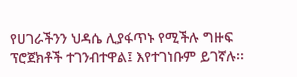የሀገራችንን ህዳሴ ሊያፋጥኑ የሚችሉ ግዙፍ ፕሮጀክቶች ተገንብተዋል፤ እየተገነቡም ይገኛሉ፡፡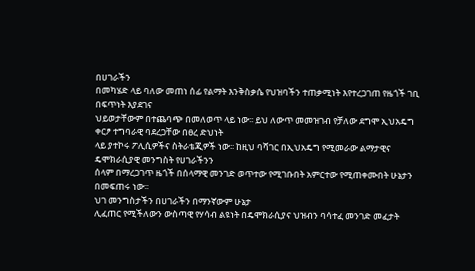በሀገራችን
በመካሄድ ላይ ባለው መጠነ ሰፊ የልማት እንቅስቃሴ የህዝባችን ተጠቃሚነት እየተረጋገጠ የዜጎች ገቢ በፍጥነት እያደገና
ህይወታቸውም በተጨባጭ በመለወጥ ላይ ነው፡፡ ይህ ለውጥ መመዝገብ የቻለው ደግሞ ኢህአዴግ ቀርፆ ተግባራዊ ባደረጋቸው በፀረ ድህነት
ላይ ያተኮሩ ፖሊሲዎችና ስትራቴጂዎች ነው፡፡ ከዚህ ባሻገር በኢህአዴግ የሚመራው ልማታዊና ዴሞክራሲያዊ መንግስት የሀገራችንን
ሰላም በማረጋገጥ ዜጎች በሰላማዊ መንገድ ወጥተው የሚገቡበት አምርተው የሚጠቀሙበት ሁኔታን በመፍጠሩ ነው፡፡
ህገ መንግስታችን በሀገራችን በማንኛውም ሁኔታ
ሊፈጠር የሚችለውን ውስጣዊ የሃሳብ ልዩነት በዴሞክራሲያና ህዝብን ባሳተፈ መንገድ መፈታት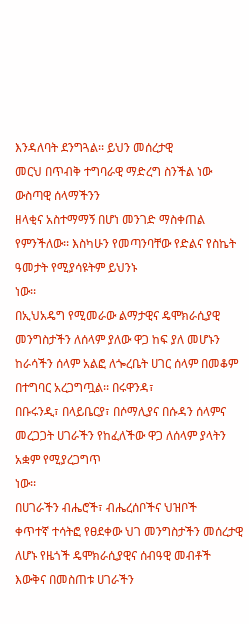እንዳለባት ደንግጓል፡፡ ይህን መሰረታዊ
መርህ በጥብቅ ተግባራዊ ማድረግ ስንችል ነው ውስጣዊ ሰላማችንን
ዘላቂና አስተማማኝ በሆነ መንገድ ማስቀጠል የምንችለው፡፡ እስካሁን የመጣንባቸው የድልና የስኬት ዓመታት የሚያሳዩትም ይህንኑ
ነው፡፡
በኢህአዴግ የሚመራው ልማታዊና ዴሞክራሲያዊ
መንግስታችን ለሰላም ያለው ዋጋ ከፍ ያለ መሆኑን ከራሳችን ሰላም አልፎ ለጐረቤት ሀገር ሰላም በመቆም በተግባር አረጋግጧል፡፡ በሩዋንዳ፣
በቡሩንዲ፣ በላይቤርያ፣ በሶማሊያና በሱዳን ሰላምና መረጋጋት ሀገራችን የከፈለችው ዋጋ ለሰላም ያላትን አቋም የሚያረጋግጥ
ነው፡፡
በሀገራችን ብሔሮች፣ ብሔረሰቦችና ህዝቦች
ቀጥተኛ ተሳትፎ የፀደቀው ህገ መንግስታችን መሰረታዊ ለሆኑ የዜጎች ዴሞክራሲያዊና ሰብዓዊ መብቶች እውቅና በመስጠቱ ሀገራችን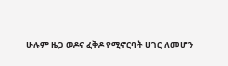ሁሉም ዜጋ ወዶና ፈቅዶ የሚኖርባት ሀገር ለመሆን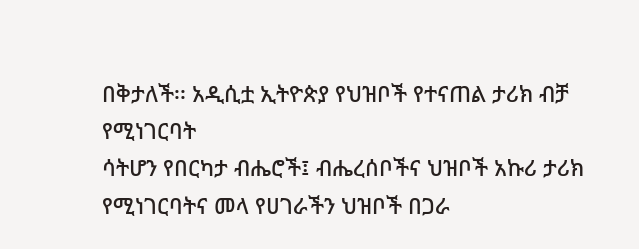በቅታለች፡፡ አዲሲቷ ኢትዮጵያ የህዝቦች የተናጠል ታሪክ ብቻ የሚነገርባት
ሳትሆን የበርካታ ብሔሮች፤ ብሔረሰቦችና ህዝቦች አኩሪ ታሪክ የሚነገርባትና መላ የሀገራችን ህዝቦች በጋራ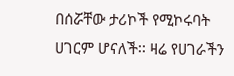በሰሯቸው ታሪኮች የሚኮሩባት
ሀገርም ሆናለች፡፡ ዛሬ የሀገራችን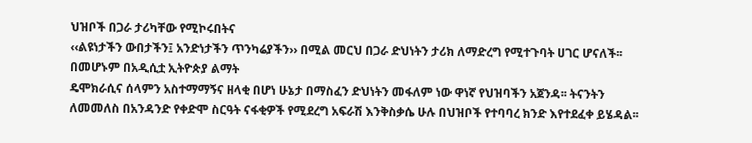ህዝቦች በጋራ ታሪካቸው የሚኮሩበትና
‹‹ልዩነታችን ውበታችን፤ አንድነታችን ጥንካሬያችን›› በሚል መርህ በጋራ ድህነትን ታሪክ ለማድረግ የሚተጉባት ሀገር ሆናለች፡፡
በመሆኑም በአዲሲቷ ኢትዮጵያ ልማት
ዴሞክራሲና ሰላምን አስተማማኝና ዘላቂ በሆነ ሁኔታ በማስፈን ድህነትን መፋለም ነው ዋነኛ የህዝባችን አጀንዳ፡፡ ትናንትን
ለመመለስ በአንዳንድ የቀድሞ ስርዓት ናፋቂዎች የሚደረግ አፍራሽ እንቅስቃሴ ሁሉ በህዝቦች የተባባረ ክንድ እየተደፈቀ ይሄዳል፡፡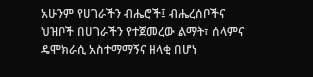አሁንም የሀገራችን ብሔሮች፤ ብሔረሰቦችና ህዝቦች በሀገራችን የተጀመረው ልማት፣ ሰላምና ዴሞክራሲ አስተማማኝና ዘላቂ በሆነ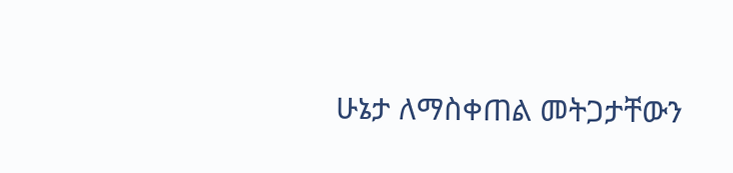ሁኔታ ለማስቀጠል መትጋታቸውን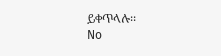ይቀጥላሉ፡፡
No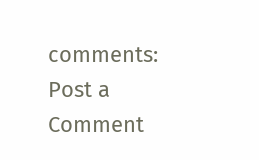comments:
Post a Comment